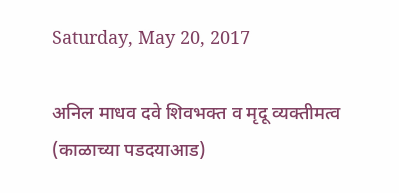Saturday, May 20, 2017

अनिल माधव दवे शिवभक्त व मृदू व्यक्तीमत्व (काळाच्या पडदयाआड)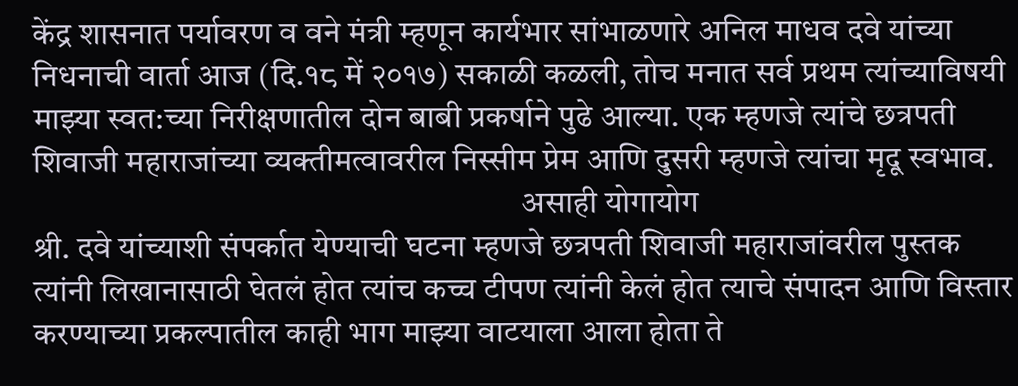केंद्र शासनात पर्यावरण व वने मंत्री म्हणून कार्यभार सांभाळणारे अनिल माधव दवे यांच्या निधनाची वार्ता आज (दि.१८ में २०१७) सकाळी कळली, तोच मनात सर्व प्रथम त्यांच्याविषयी माझ्या स्वत:च्या निरीक्षणातील दोन बाबी प्रकर्षाने पुढे आल्या. एक म्हणजे त्यांचे छत्रपती शिवाजी महाराजांच्या व्यक्तीमत्वावरील निस्सीम प्रेम आणि दुसरी म्हणजे त्यांचा मृदू स्वभाव.
                                                                          असाही योगायोग
श्री. दवे यांच्याशी संपर्कात येण्याची घटना म्हणजे छत्रपती शिवाजी महाराजांवरील पुस्तक त्यांनी लिखानासाठी घेतलं होत त्यांच कच्च टीपण त्यांनी केलं होत त्याचे संपादन आणि विस्तार करण्याच्या प्रकल्पातील काही भाग माझ्या वाटयाला आला होता ते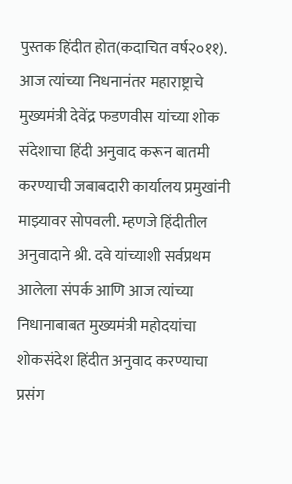पुस्तक हिंदीत होत(कदाचित वर्ष२०११). आज त्यांच्या निधनानंतर महाराष्ट्राचे मुख्यमंत्री देवेंद्र फडणवीस यांच्या शोक संदेशाचा हिंदी अनुवाद करून बातमी करण्याची जबाबदारी कार्यालय प्रमुखांनी माझ्यावर सोपवली. म्हणजे हिंदीतील अनुवादाने श्री. दवे यांच्याशी सर्वप्रथम आलेला संपर्क आणि आज त्यांच्या निधानाबाबत मुख्यमंत्री महोदयांचा शोकसंदेश हिंदीत अनुवाद करण्याचा प्रसंग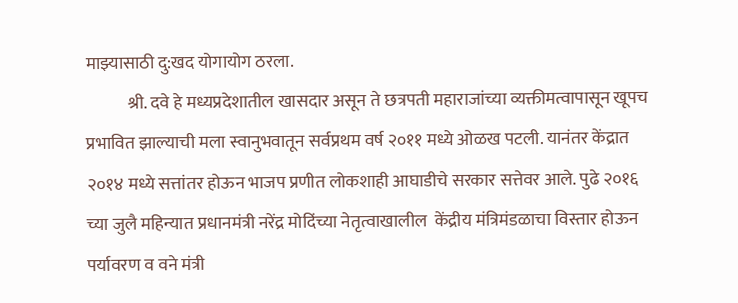माझ्यासाठी दु:खद योगायोग ठरला.
            श्री. दवे हे मध्यप्रदेशातील खासदार असून ते छत्रपती महाराजांच्या व्यक्तीमत्वापासून खूपच प्रभावित झाल्याची मला स्वानुभवातून सर्वप्रथम वर्ष २०११ मध्ये ओळख पटली. यानंतर केंद्रात २०१४ मध्ये सत्तांतर होऊन भाजप प्रणीत लोकशाही आघाडीचे सरकार सत्तेवर आले. पुढे २०१६ च्या जुलै महिन्यात प्रधानमंत्री नरेंद्र मोदिंच्या नेतृत्वाखालील  केंद्रीय मंत्रिमंडळाचा विस्तार होऊन पर्यावरण व वने मंत्री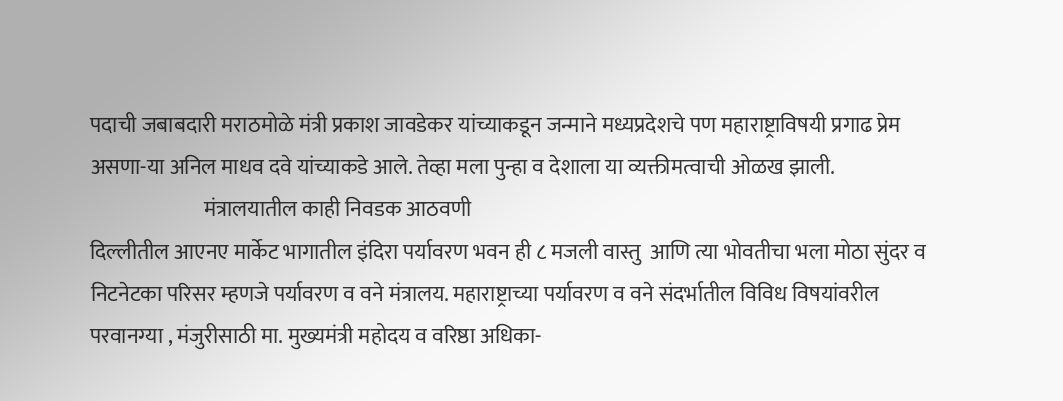पदाची जबाबदारी मराठमोळे मंत्री प्रकाश जावडेकर यांच्याकडून जन्माने मध्यप्रदेशचे पण महाराष्ट्राविषयी प्रगाढ प्रेम असणा-या अनिल माधव दवे यांच्याकडे आले. तेव्हा मला पुन्हा व देशाला या व्यक्तीमत्वाची ओळख झाली.
                           मंत्रालयातील काही निवडक आठवणी
दिल्लीतील आएनए मार्केट भागातील इंदिरा पर्यावरण भवन ही ८ मजली वास्तु  आणि त्या भोवतीचा भला मोठा सुंदर व निटनेटका परिसर म्हणजे पर्यावरण व वने मंत्रालय. महाराष्ट्राच्या पर्यावरण व वने संदर्भातील विविध विषयांवरील परवानग्या , मंजुरीसाठी मा. मुख्यमंत्री महोदय व वरिष्ठा अधिका-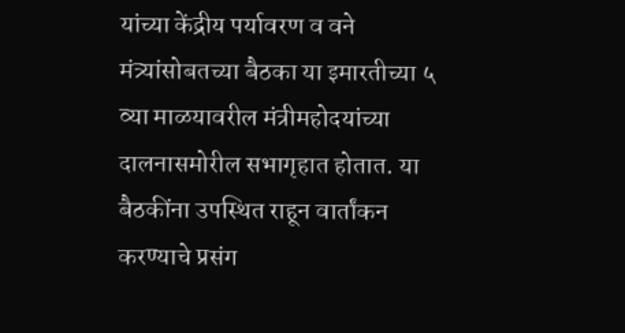यांच्या केंद्रीय पर्यावरण व वने मंत्र्यांसोबतच्या बैठका या इमारतीच्या ५ व्या माळयावरील मंत्रीमहोदयांच्या दालनासमोरील सभागृहात होतात. या बैठकींना उपस्थित राहून वार्तांकन करण्याचे प्रसंग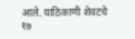आले. याठिकाणी शेवटचे १७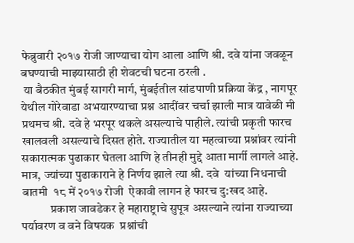फेब्रुवारी २०१७ रोजी जाण्याचा योग आला आणि श्री. दवे यांना जवळून बघण्याची माझ्यासाठी ही शेवटची घटना ठरली .
 या बैठकीत मुंबई सागरी मार्ग, मुंबईतील सांडपाणी प्रक्रिया केंद्र , नागपूर येथील गोरेवाडा अभयारण्याचा प्रश्न आदींवर चर्चा झाली मात्र यावेळी मी प्रथमच श्री. दवे हे भरपूर थकले असल्याचे पाहीले. त्यांची प्रकृती फारच खालवली असल्याचे दिसत होते. राज्यातील या महत्वाच्या प्रश्नांवर त्यांनी सकारात्मक पुढाकार घेतला आणि हे तीनही मुद्दे आता मार्गी लागले आहे. मात्र, ज्यांच्या पुढाकाराने हे निर्णय झाले त्या श्री. दवे  यांच्या निधनाची बातमी  १८ में २०१७ रोजी  ऐकावी लागन हे फारच दु:खद आहे.
            प्रकाश जावडेकर हे महाराष्ट्राचे सुपूत्र असल्याने त्यांना राज्याच्या पर्यावरण व वने विषयक  प्रश्नांची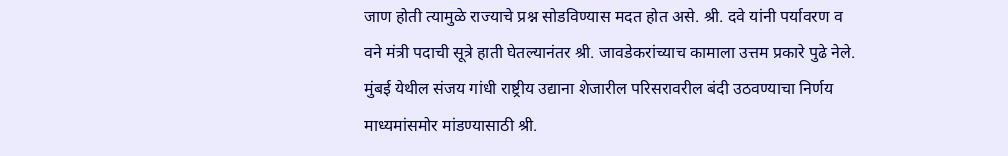जाण होती त्यामुळे राज्याचे प्रश्न सोडविण्यास मदत होत असे. श्री. दवे यांनी पर्यावरण व वने मंत्री पदाची सूत्रे हाती घेतल्यानंतर श्री. जावडेकरांच्याच कामाला उत्तम प्रकारे पुढे नेले. मुंबई येथील संजय गांधी राष्ट्रीय उद्याना शेजारील परिसरावरील बंदी उठवण्याचा निर्णय माध्यमांसमोर मांडण्यासाठी श्री.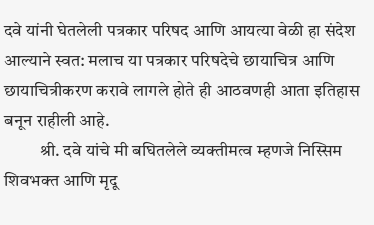दवे यांनी घेतलेली पत्रकार परिषद आणि आयत्या वेळी हा संदेश आल्याने स्वत: मलाच या पत्रकार परिषदेचे छायाचित्र आणि छायाचित्रीकरण करावे लागले होते ही आठवणही आता इतिहास बनून राहीली आहे.
          श्री. दवे यांचे मी बघितलेले व्यक्तीमत्व म्हणजे निस्सिम शिवभक्त आणि मृदू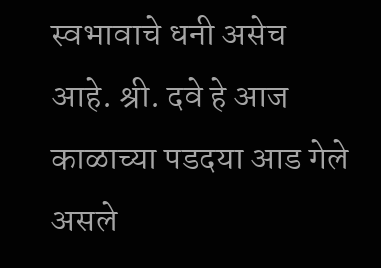स्वभावाचे धनी असेच आहे. श्री. दवे हे आज काळाच्या पडदया आड गेले असले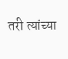तरी त्यांच्या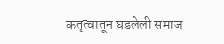कतृत्वातून घडलेली समाज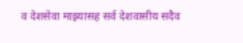व देशसेवा माझ्यासह सर्व देशवासीय सदैव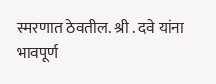स्मरणात ठेवतील. श्री . दवे यांना भावपूर्ण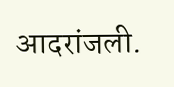आदरांजली.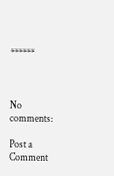******



No comments:

Post a Comment